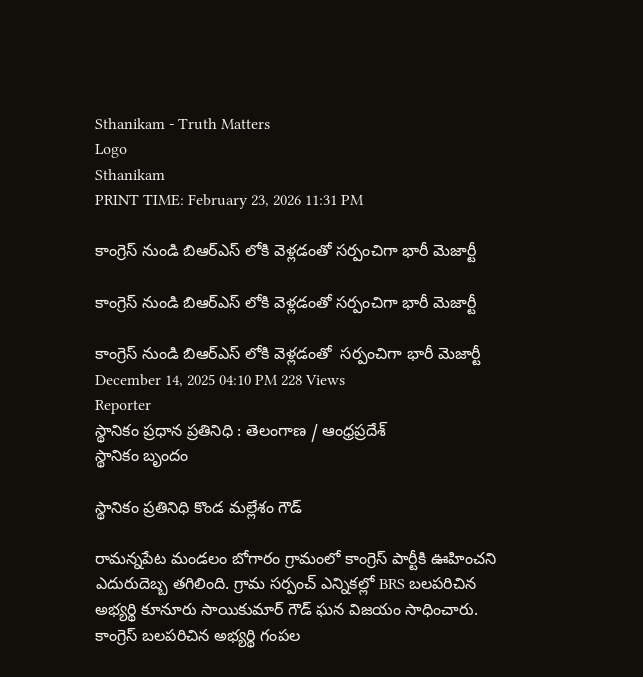Sthanikam - Truth Matters
Logo
Sthanikam
PRINT TIME: February 23, 2026 11:31 PM

కాంగ్రెస్ నుండి బిఆర్ఎస్ లోకి వెళ్లడంతో సర్పంచిగా భారీ మెజార్టీ

కాంగ్రెస్ నుండి బిఆర్ఎస్ లోకి వెళ్లడంతో సర్పంచిగా భారీ మెజార్టీ

కాంగ్రెస్ నుండి బిఆర్ఎస్ లోకి వెళ్లడంతో  సర్పంచిగా భారీ మెజార్టీ
December 14, 2025 04:10 PM 228 Views
Reporter
స్థానికం ప్రధాన ప్రతినిధి : తెలంగాణ / ఆంధ్రప్రదేశ్
స్థానికం బృందం

స్థానికం ప్రతినిధి కొండ మల్లేశం గౌడ్

రామన్నపేట మండలం బోగారం గ్రామంలో కాంగ్రెస్ పార్టీకి ఊహించని ఎదురుదెబ్బ తగిలింది. గ్రామ సర్పంచ్ ఎన్నికల్లో BRS బలపరిచిన అభ్యర్థి కూనూరు సాయికుమార్ గౌడ్ ఘన విజయం సాధించారు. కాంగ్రెస్ బలపరిచిన అభ్యర్థి గంపల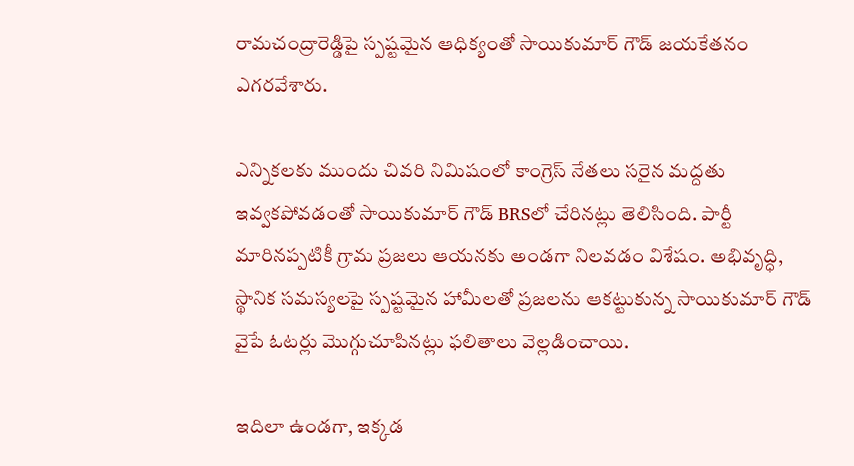రామచంద్రారెడ్డిపై స్పష్టమైన ఆధిక్యంతో సాయికుమార్ గౌడ్ జయకేతనం ఎగరవేశారు.

ఎన్నికలకు ముందు చివరి నిమిషంలో కాంగ్రెస్ నేతలు సరైన మద్దతు ఇవ్వకపోవడంతో సాయికుమార్ గౌడ్ BRSలో చేరినట్లు తెలిసింది. పార్టీ మారినప్పటికీ గ్రామ ప్రజలు ఆయనకు అండగా నిలవడం విశేషం. అభివృద్ధి, స్థానిక సమస్యలపై స్పష్టమైన హామీలతో ప్రజలను ఆకట్టుకున్న సాయికుమార్ గౌడ్ వైపే ఓటర్లు మొగ్గుచూపినట్లు ఫలితాలు వెల్లడించాయి.

ఇదిలా ఉండగా, ఇక్కడ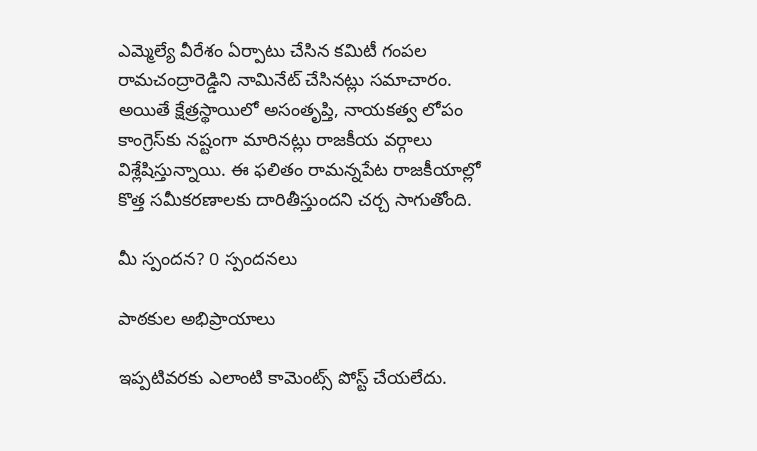ఎమ్మెల్యే వీరేశం ఏర్పాటు చేసిన కమిటీ గంపల రామచంద్రారెడ్డిని నామినేట్ చేసినట్లు సమాచారం. అయితే క్షేత్రస్థాయిలో అసంతృప్తి, నాయకత్వ లోపం కాంగ్రెస్‌కు నష్టంగా మారినట్లు రాజకీయ వర్గాలు విశ్లేషిస్తున్నాయి. ఈ ఫలితం రామన్నపేట రాజకీయాల్లో కొత్త సమీకరణాలకు దారితీస్తుందని చర్చ సాగుతోంది.

మీ స్పందన? 0 స్పందనలు

పాఠకుల అభిప్రాయాలు

ఇప్పటివరకు ఎలాంటి కామెంట్స్ పోస్ట్ చేయలేదు.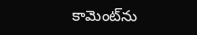కామెంట్‌ను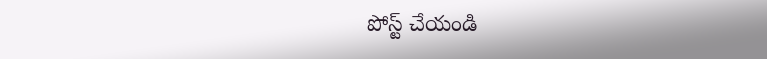పోస్ట్ చేయండి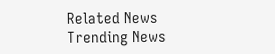Related News
Trending News